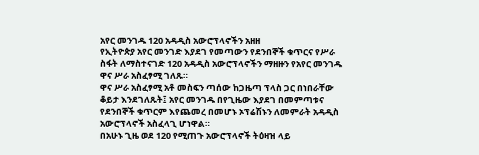አየር መንገዱ 120 አዳዲስ አውሮፕላኖችን አዘዘ
የኢትዮጵያ አየር መንገድ እያደገ የመጣውን የደንበኞች ቁጥርና የሥራ ስፋት ለማስተናገድ 120 አዳዲስ አውሮፕላኖችን ማዘዙን የአየር መንገዱ ዋና ሥራ አስፈፃሚ ገለጹ።
ዋና ሥራ አስፈፃሚ አቶ መስፍን ጣሰው ከጋዜጣ ፕላስ ጋር በነበራቸው ቆይታ እንደገለጹት፤ አየር መንገዱ በየጊዜው እያደገ በመምጣቱና የደንበኞች ቁጥርም እየጨመረ በመሆኑ ኦፕሬሽኑን ለመምራት አዳዲስ አውሮፕላኖች አስፈላጊ ሆነዋል።
በአሁኑ ጊዜ ወደ 120 የሚጠጉ አውሮፕላኖች ትዕዛዝ ላይ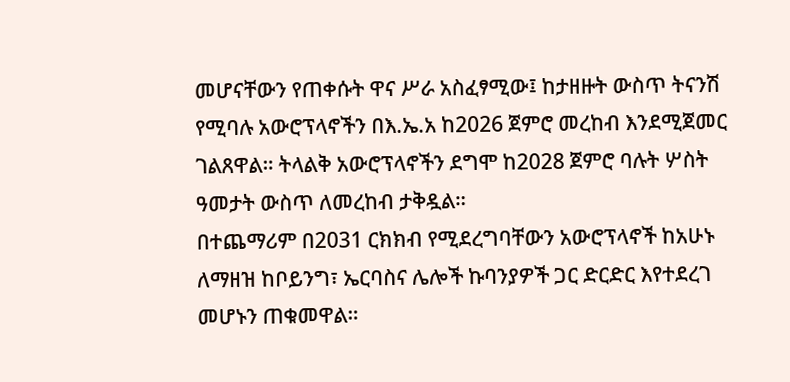መሆናቸውን የጠቀሱት ዋና ሥራ አስፈፃሚው፤ ከታዘዙት ውስጥ ትናንሽ የሚባሉ አውሮፕላኖችን በእ.ኤ.አ ከ2026 ጀምሮ መረከብ እንደሚጀመር ገልጸዋል። ትላልቅ አውሮፕላኖችን ደግሞ ከ2028 ጀምሮ ባሉት ሦስት ዓመታት ውስጥ ለመረከብ ታቅዷል።
በተጨማሪም በ2031 ርክክብ የሚደረግባቸውን አውሮፕላኖች ከአሁኑ ለማዘዝ ከቦይንግ፣ ኤርባስና ሌሎች ኩባንያዎች ጋር ድርድር እየተደረገ መሆኑን ጠቁመዋል።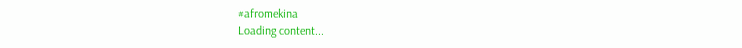#afromekina
Loading content...